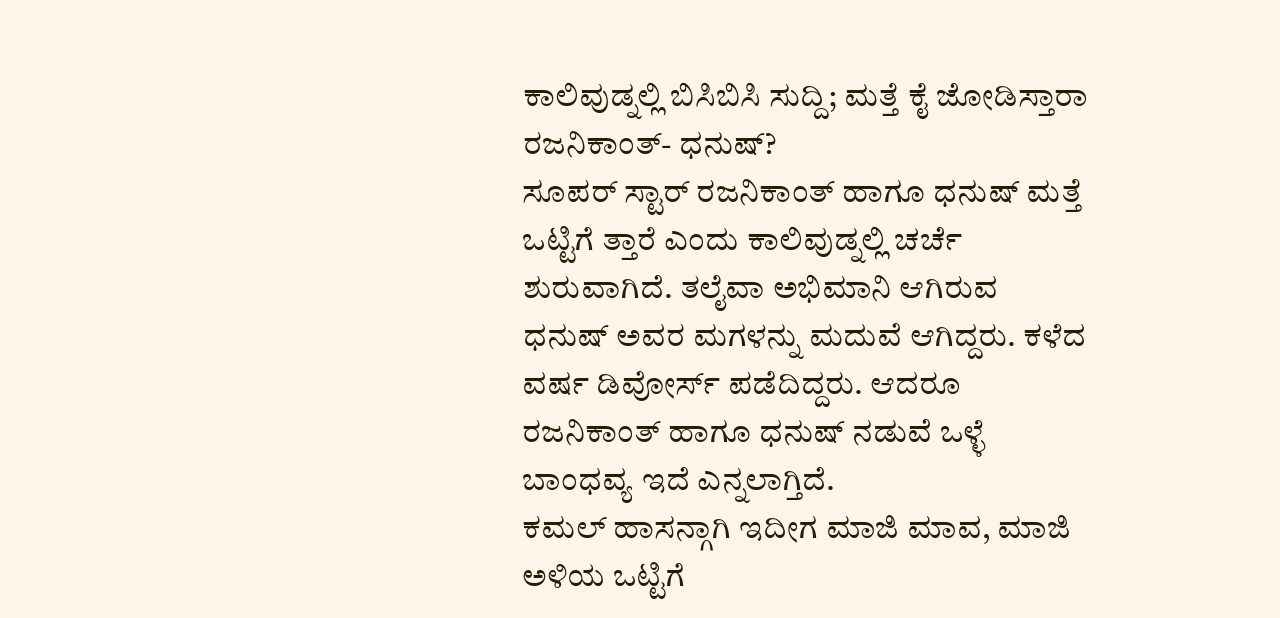ಕಾಲಿವುಡ್ನಲ್ಲಿ ಬಿಸಿಬಿಸಿ ಸುದ್ದಿ; ಮತ್ತೆ ಕೈ ಜೋಡಿಸ್ತಾರಾ ರಜನಿಕಾಂತ್- ಧನುಷ್?
ಸೂಪರ್ ಸ್ಟಾರ್ ರಜನಿಕಾಂತ್ ಹಾಗೂ ಧನುಷ್ ಮತ್ತೆ ಒಟ್ಟಿಗೆ ತ್ತಾರೆ ಎಂದು ಕಾಲಿವುಡ್ನಲ್ಲಿ ಚರ್ಚೆ ಶುರುವಾಗಿದೆ. ತಲೈವಾ ಅಭಿಮಾನಿ ಆಗಿರುವ ಧನುಷ್ ಅವರ ಮಗಳನ್ನು ಮದುವೆ ಆಗಿದ್ದರು. ಕಳೆದ ವರ್ಷ ಡಿವೋರ್ಸ್ ಪಡೆದಿದ್ದರು. ಆದರೂ ರಜನಿಕಾಂತ್ ಹಾಗೂ ಧನುಷ್ ನಡುವೆ ಒಳ್ಳೆ ಬಾಂಧವ್ಯ ಇದೆ ಎನ್ನಲಾಗ್ತಿದೆ.
ಕಮಲ್ ಹಾಸನ್ಗಾಗಿ ಇದೀಗ ಮಾಜಿ ಮಾವ, ಮಾಜಿ ಅಳಿಯ ಒಟ್ಟಿಗೆ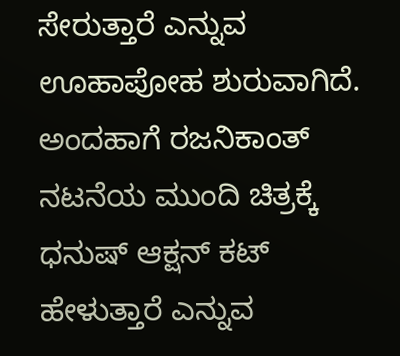ಸೇರುತ್ತಾರೆ ಎನ್ನುವ ಊಹಾಪೋಹ ಶುರುವಾಗಿದೆ. ಅಂದಹಾಗೆ ರಜನಿಕಾಂತ್ ನಟನೆಯ ಮುಂದಿ ಚಿತ್ರಕ್ಕೆ ಧನುಷ್ ಆಕ್ಷನ್ ಕಟ್ ಹೇಳುತ್ತಾರೆ ಎನ್ನುವ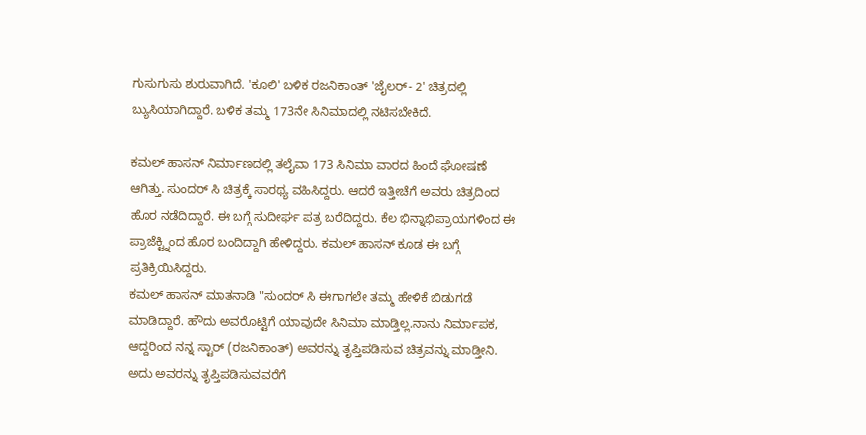ಗುಸುಗುಸು ಶುರುವಾಗಿದೆ. 'ಕೂಲಿ' ಬಳಿಕ ರಜನಿಕಾಂತ್ 'ಜೈಲರ್- 2' ಚಿತ್ರದಲ್ಲಿ ಬ್ಯುಸಿಯಾಗಿದ್ದಾರೆ. ಬಳಿಕ ತಮ್ಮ 173ನೇ ಸಿನಿಮಾದಲ್ಲಿ ನಟಿಸಬೇಕಿದೆ.

ಕಮಲ್ ಹಾಸನ್ ನಿರ್ಮಾಣದಲ್ಲಿ ತಲೈವಾ 173 ಸಿನಿಮಾ ವಾರದ ಹಿಂದೆ ಘೋಷಣೆ ಆಗಿತ್ತು. ಸುಂದರ್ ಸಿ ಚಿತ್ರಕ್ಕೆ ಸಾರಥ್ಯ ವಹಿಸಿದ್ದರು. ಆದರೆ ಇತ್ತೀಚೆಗೆ ಅವರು ಚಿತ್ರದಿಂದ ಹೊರ ನಡೆದಿದ್ದಾರೆ. ಈ ಬಗ್ಗೆ ಸುದೀರ್ಘ ಪತ್ರ ಬರೆದಿದ್ದರು. ಕೆಲ ಭಿನ್ನಾಭಿಪ್ರಾಯಗಳಿಂದ ಈ ಪ್ರಾಜೆಕ್ಟ್ನಿಂದ ಹೊರ ಬಂದಿದ್ದಾಗಿ ಹೇಳಿದ್ದರು. ಕಮಲ್ ಹಾಸನ್ ಕೂಡ ಈ ಬಗ್ಗೆ ಪ್ರತಿಕ್ರಿಯಿಸಿದ್ದರು.
ಕಮಲ್ ಹಾಸನ್ ಮಾತನಾಡಿ "ಸುಂದರ್ ಸಿ ಈಗಾಗಲೇ ತಮ್ಮ ಹೇಳಿಕೆ ಬಿಡುಗಡೆ ಮಾಡಿದ್ದಾರೆ. ಹೌದು ಅವರೊಟ್ಟಿಗೆ ಯಾವುದೇ ಸಿನಿಮಾ ಮಾಡ್ತಿಲ್ಲ.ನಾನು ನಿರ್ಮಾಪಕ, ಆದ್ದರಿಂದ ನನ್ನ ಸ್ಟಾರ್ (ರಜನಿಕಾಂತ್) ಅವರನ್ನು ತೃಪ್ತಿಪಡಿಸುವ ಚಿತ್ರವನ್ನು ಮಾಡ್ತೀನಿ. ಅದು ಅವರನ್ನು ತೃಪ್ತಿಪಡಿಸುವವರೆಗೆ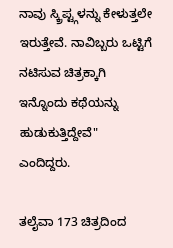ನಾವು ಸ್ಕ್ರಿಪ್ಟ್ಗಳನ್ನು ಕೇಳುತ್ತಲೇ ಇರುತ್ತೇವೆ. ನಾವಿಬ್ಬರು ಒಟ್ಟಿಗೆ ನಟಿಸುವ ಚಿತ್ರಕ್ಕಾಗಿ ಇನ್ನೊಂದು ಕಥೆಯನ್ನು ಹುಡುಕುತ್ತಿದ್ದೇವೆ" ಎಂದಿದ್ದರು.

ತಲೈವಾ 173 ಚಿತ್ರದಿಂದ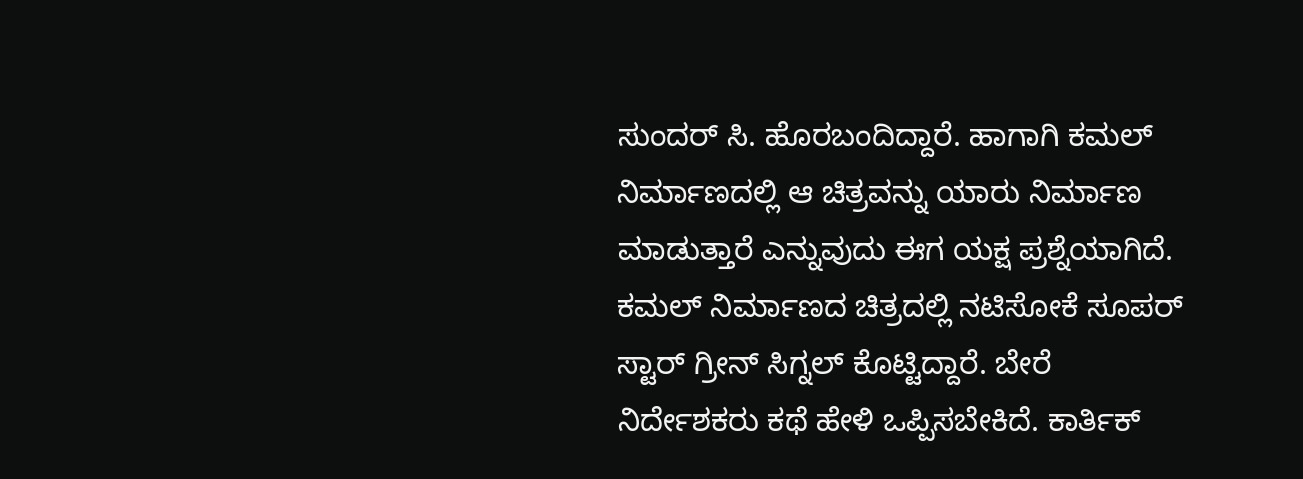ಸುಂದರ್ ಸಿ. ಹೊರಬಂದಿದ್ದಾರೆ. ಹಾಗಾಗಿ ಕಮಲ್ ನಿರ್ಮಾಣದಲ್ಲಿ ಆ ಚಿತ್ರವನ್ನು ಯಾರು ನಿರ್ಮಾಣ ಮಾಡುತ್ತಾರೆ ಎನ್ನುವುದು ಈಗ ಯಕ್ಷ ಪ್ರಶ್ನೆಯಾಗಿದೆ. ಕಮಲ್ ನಿರ್ಮಾಣದ ಚಿತ್ರದಲ್ಲಿ ನಟಿಸೋಕೆ ಸೂಪರ್ ಸ್ಟಾರ್ ಗ್ರೀನ್ ಸಿಗ್ನಲ್ ಕೊಟ್ಟಿದ್ದಾರೆ. ಬೇರೆ ನಿರ್ದೇಶಕರು ಕಥೆ ಹೇಳಿ ಒಪ್ಪಿಸಬೇಕಿದೆ. ಕಾರ್ತಿಕ್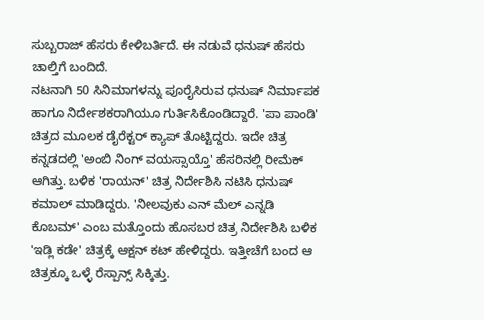ಸುಬ್ಬರಾಜ್ ಹೆಸರು ಕೇಳಿಬರ್ತಿದೆ. ಈ ನಡುವೆ ಧನುಷ್ ಹೆಸರು ಚಾಲ್ತಿಗೆ ಬಂದಿದೆ.
ನಟನಾಗಿ 50 ಸಿನಿಮಾಗಳನ್ನು ಪೂರೈಸಿರುವ ಧನುಷ್ ನಿರ್ಮಾಪಕ ಹಾಗೂ ನಿರ್ದೇಶಕರಾಗಿಯೂ ಗುರ್ತಿಸಿಕೊಂಡಿದ್ದಾರೆ. 'ಪಾ ಪಾಂಡಿ' ಚಿತ್ರದ ಮೂಲಕ ಡೈರೆಕ್ಟರ್ ಕ್ಯಾಪ್ ತೊಟ್ಟಿದ್ದರು. ಇದೇ ಚಿತ್ರ ಕನ್ನಡದಲ್ಲಿ 'ಅಂಬಿ ನಿಂಗ್ ವಯಸ್ಸಾಯ್ತೊ' ಹೆಸರಿನಲ್ಲಿ ರೀಮೆಕ್ ಆಗಿತ್ತು. ಬಳಿಕ 'ರಾಯನ್' ಚಿತ್ರ ನಿರ್ದೇಶಿಸಿ ನಟಿಸಿ ಧನುಷ್ ಕಮಾಲ್ ಮಾಡಿದ್ದರು. 'ನೀಲವುಕು ಎನ್ ಮೆಲ್ ಎನ್ನಡಿ ಕೊಬಮ್' ಎಂಬ ಮತ್ತೊಂದು ಹೊಸಬರ ಚಿತ್ರ ನಿರ್ದೇಶಿಸಿ ಬಳಿಕ 'ಇಡ್ಲಿ ಕಡೇ' ಚಿತ್ರಕ್ಕೆ ಆಕ್ಷನ್ ಕಟ್ ಹೇಳಿದ್ದರು. ಇತ್ತೀಚೆಗೆ ಬಂದ ಆ ಚಿತ್ರಕ್ಕೂ ಒಳ್ಳೆ ರೆಸ್ಪಾನ್ಸ್ ಸಿಕ್ಕಿತ್ತು.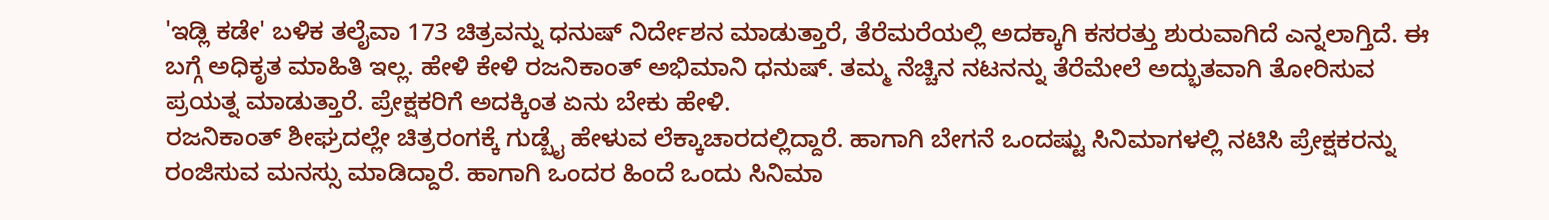'ಇಡ್ಲಿ ಕಡೇ' ಬಳಿಕ ತಲೈವಾ 173 ಚಿತ್ರವನ್ನು ಧನುಷ್ ನಿರ್ದೇಶನ ಮಾಡುತ್ತಾರೆ, ತೆರೆಮರೆಯಲ್ಲಿ ಅದಕ್ಕಾಗಿ ಕಸರತ್ತು ಶುರುವಾಗಿದೆ ಎನ್ನಲಾಗ್ತಿದೆ. ಈ ಬಗ್ಗೆ ಅಧಿಕೃತ ಮಾಹಿತಿ ಇಲ್ಲ. ಹೇಳಿ ಕೇಳಿ ರಜನಿಕಾಂತ್ ಅಭಿಮಾನಿ ಧನುಷ್. ತಮ್ಮ ನೆಚ್ಚಿನ ನಟನನ್ನು ತೆರೆಮೇಲೆ ಅದ್ಭುತವಾಗಿ ತೋರಿಸುವ ಪ್ರಯತ್ನ ಮಾಡುತ್ತಾರೆ. ಪ್ರೇಕ್ಷಕರಿಗೆ ಅದಕ್ಕಿಂತ ಏನು ಬೇಕು ಹೇಳಿ.
ರಜನಿಕಾಂತ್ ಶೀಘ್ರದಲ್ಲೇ ಚಿತ್ರರಂಗಕ್ಕೆ ಗುಡ್ಬೈ ಹೇಳುವ ಲೆಕ್ಕಾಚಾರದಲ್ಲಿದ್ದಾರೆ. ಹಾಗಾಗಿ ಬೇಗನೆ ಒಂದಷ್ಟು ಸಿನಿಮಾಗಳಲ್ಲಿ ನಟಿಸಿ ಪ್ರೇಕ್ಷಕರನ್ನು ರಂಜಿಸುವ ಮನಸ್ಸು ಮಾಡಿದ್ದಾರೆ. ಹಾಗಾಗಿ ಒಂದರ ಹಿಂದೆ ಒಂದು ಸಿನಿಮಾ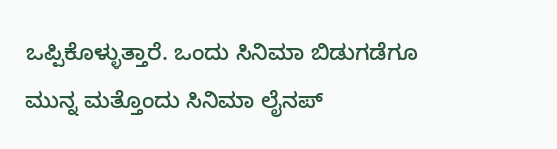ಒಪ್ಪಿಕೊಳ್ಳುತ್ತಾರೆ. ಒಂದು ಸಿನಿಮಾ ಬಿಡುಗಡೆಗೂ ಮುನ್ನ ಮತ್ತೊಂದು ಸಿನಿಮಾ ಲೈನಪ್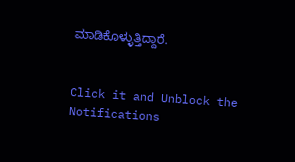ಮಾಡಿಕೊಳ್ಳುತ್ತಿದ್ದಾರೆ.


Click it and Unblock the Notifications